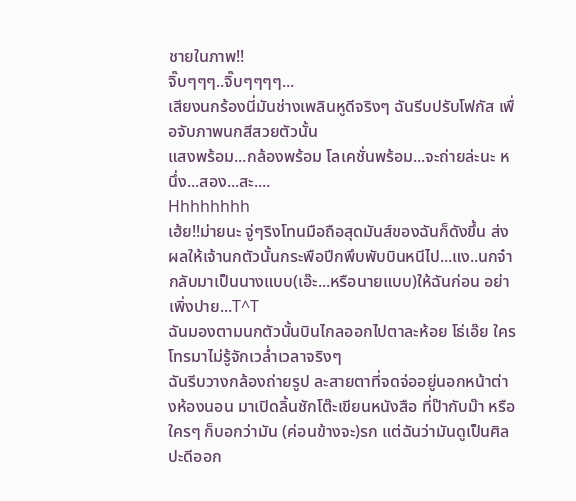ชายในภาพ!!
จิ๊บๆๆๆ..จิ๊บๆๆๆๆ...
เสียงนกร้องนี่มันช่างเพลินหูดีจริงๆ ฉันรีบปรับโฟกัส เพื่อจับภาพนกสีสวยตัวนั้น
แสงพร้อม...กล้องพร้อม โลเคชั่นพร้อม...จะถ่ายล่ะนะ หนึ่ง...สอง...สะ....
Hhhhhhhh
เฮ้ย!!ม่ายนะ จู่ๆริงโทนมือถือสุดมันส์ของฉันก็ดังขึ้น ส่งผลให้เจ้านกตัวนั้นกระพือปีกพึบพับบินหนีไป...แง..นกจ๋ากลับมาเป็นนางแบบ(เอ๊ะ...หรือนายแบบ)ให้ฉันก่อน อย่าเพิ่งปาย...T^T
ฉันมองตามนกตัวนั้นบินไกลออกไปตาละห้อย โธ่เอ๊ย ใครโทรมาไม่รู้จักเวล่ำเวลาจริงๆ
ฉันรีบวางกล้องถ่ายรูป ละสายตาที่จดจ่ออยู่นอกหน้าต่างห้องนอน มาเปิดลิ้นชักโต๊ะเขียนหนังสือ ที่ป๊ากับม๊า หรือใครๆ ก็บอกว่ามัน (ค่อนข้างจะ)รก แต่ฉันว่ามันดูเป็นศิลปะดีออก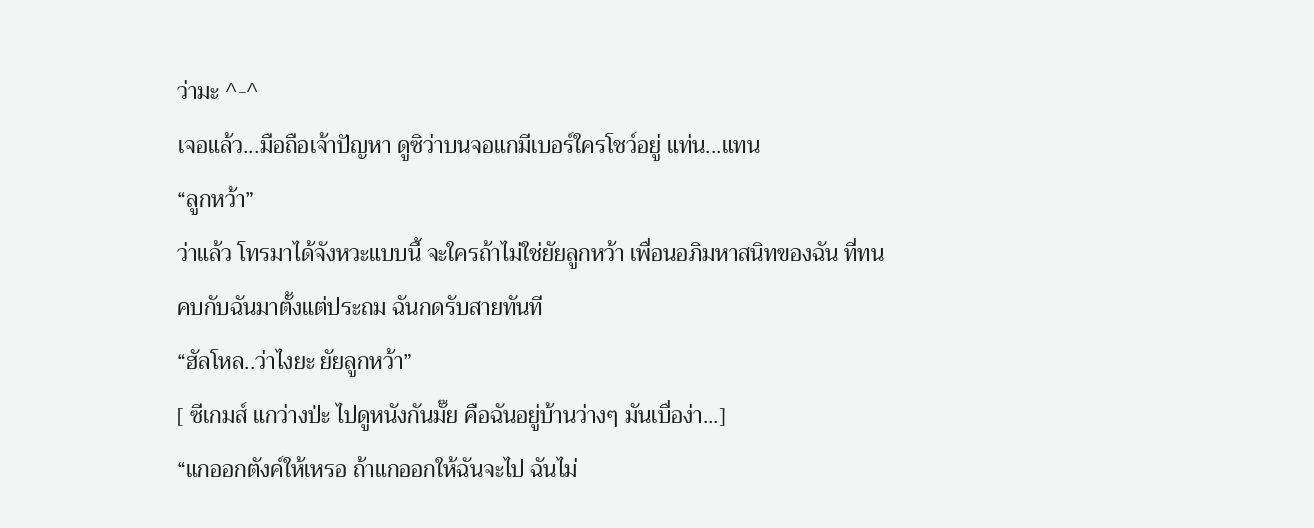ว่ามะ ^-^
เจอแล้ว...มือถือเจ้าปัญหา ดูซิว่าบนจอแกมีเบอร์ใครโชว์อยู่ แท่น...แทน
“ลูกหว้า”
ว่าแล้ว โทรมาได้จังหวะแบบนี้ จะใครถ้าไม่ใช่ยัยลูกหว้า เพื่อนอภิมหาสนิทของฉัน ที่ทนคบกับฉันมาตั้งแต่ประถม ฉันกดรับสายทันที
“ฮัลโหล..ว่าไงยะ ยัยลูกหว้า”
[ ซีเกมส์ แกว่างป่ะ ไปดูหนังกันมั๊ย คือฉันอยู่บ้านว่างๆ มันเบื่อง่า...]
“แกออกตังค์ให้เหรอ ถ้าแกออกให้ฉันจะไป ฉันไม่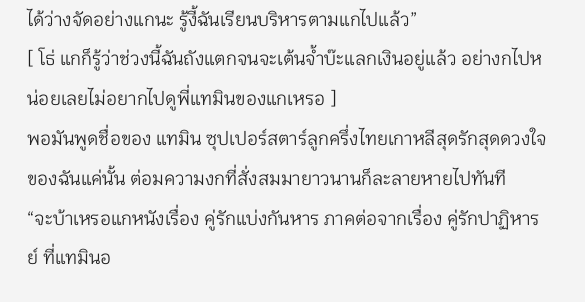ได้ว่างจัดอย่างแกนะ รู้งี้ฉันเรียนบริหารตามแกไปแล้ว”
[ โธ่ แกก็รู้ว่าช่วงนี้ฉันถังแตกจนจะเต้นจ้ำบ๊ะแลกเงินอยู่แล้ว อย่างกไปหน่อยเลยไม่อยากไปดูพี่แทมินของแกเหรอ ]
พอมันพูดชื่อของ แทมิน ซุปเปอร์สตาร์ลูกครึ่งไทยเกาหลีสุดรักสุดดวงใจของฉันแค่นั้น ต่อมความงกที่สั่งสมมายาวนานก็ละลายหายไปทันที
“จะบ้าเหรอแกหนังเรื่อง คู่รักแบ่งกันหาร ภาคต่อจากเรื่อง คู่รักปาฏิหารย์ ที่แทมินอ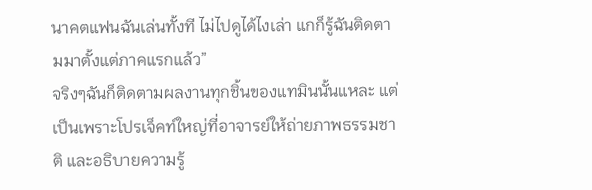นาคตแฟนฉันเล่นทั้งที ไม่ไปดูได้ไงเล่า แกก็รู้ฉันติดตามมาตั้งแต่ภาคแรกแล้ว”
จริงๆฉันก็ติดตามผลงานทุกชิ้นของแทมินนั้นแหละ แต่เป็นเพราะโปรเจ็คท์ใหญ่ที่อาจารย์ให้ถ่ายภาพธรรมชาติ และอธิบายความรู้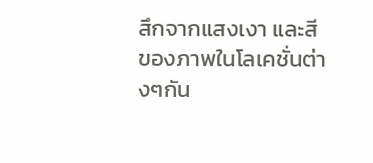สึกจากแสงเงา และสี ของภาพในโลเคชั่นต่างๆกัน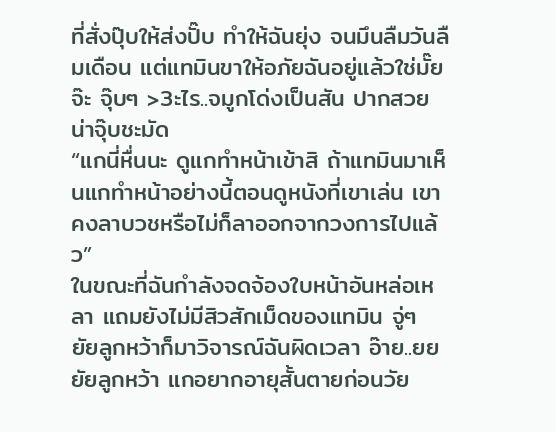ที่สั่งปุ๊บให้ส่งปั๊บ ทำให้ฉันยุ่ง จนมึนลืมวันลืมเดือน แต่แทมินขาให้อภัยฉันอยู่แล้วใช่มั๊ยจ๊ะ จุ๊บๆ >3ะไร..จมูกโด่งเป็นสัน ปากสวย น่าจุ๊บชะมัด
“แกนี่หื่นนะ ดูแกทำหน้าเข้าสิ ถ้าแทมินมาเห็นแกทำหน้าอย่างนี้ตอนดูหนังที่เขาเล่น เขาคงลาบวชหรือไม่ก็ลาออกจากวงการไปแล้ว”
ในขณะที่ฉันกำลังจดจ้องใบหน้าอันหล่อเหลา แถมยังไม่มีสิวสักเม็ดของแทมิน จู่ๆ ยัยลูกหว้าก็มาวิจารณ์ฉันผิดเวลา อ๊าย..ยย ยัยลูกหว้า แกอยากอายุสั้นตายก่อนวัย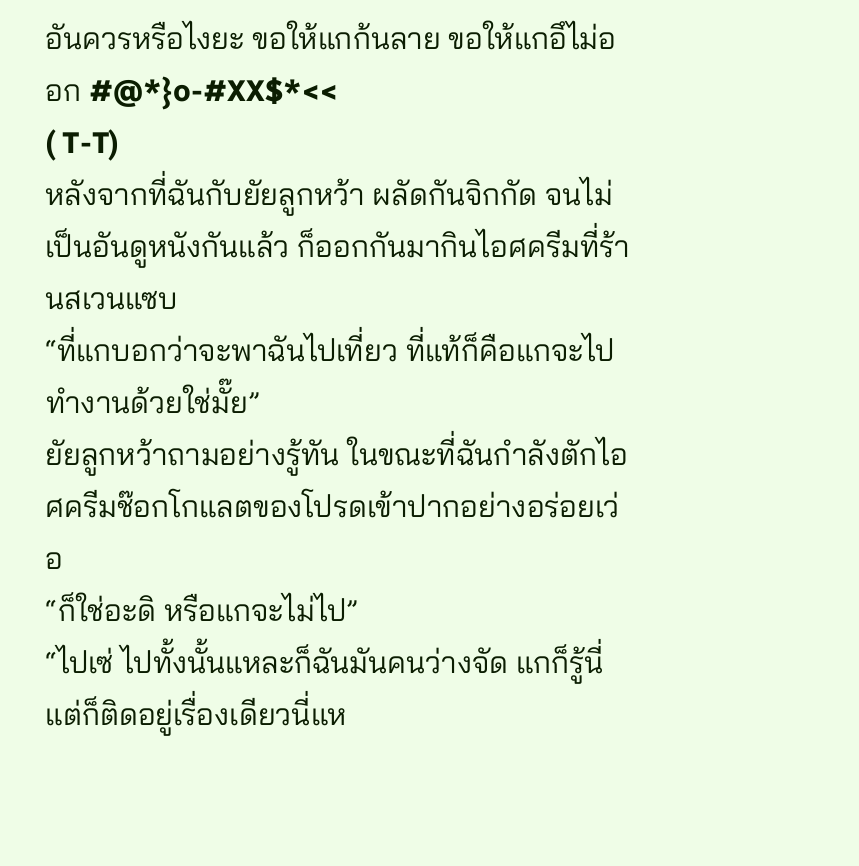อันควรหรือไงยะ ขอให้แกก้นลาย ขอให้แกอึไม่ออก #@*}o-#XX$*<<
( T-T)
หลังจากที่ฉันกับยัยลูกหว้า ผลัดกันจิกกัด จนไม่เป็นอันดูหนังกันแล้ว ก็ออกกันมากินไอศครีมที่ร้านสเวนแซบ
“ที่แกบอกว่าจะพาฉันไปเที่ยว ที่แท้ก็คือแกจะไปทำงานด้วยใช่มั๊ย”
ยัยลูกหว้าถามอย่างรู้ทัน ในขณะที่ฉันกำลังตักไอศครีมช๊อกโกแลตของโปรดเข้าปากอย่างอร่อยเว่อ
“ก็ใช่อะดิ หรือแกจะไม่ไป”
“ไปเซ่ ไปทั้งนั้นแหละก็ฉันมันคนว่างจัด แกก็รู้นี่ แต่ก็ติดอยู่เรื่องเดียวนี่แห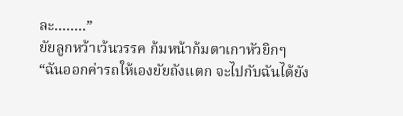ละ........”
ยัยลูกหว้าเว้นวรรค ก้มหน้าก้มตาเกาหัวยิกๆ
“ฉันออกค่ารถให้เองยัยถังแตก จะไปกับฉันได้ยัง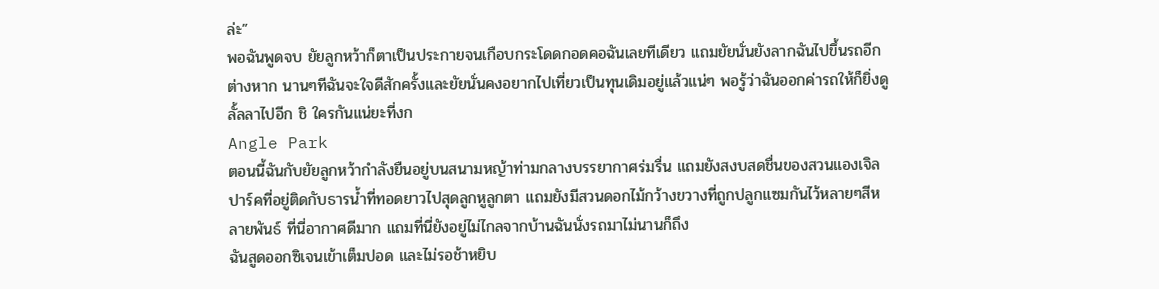ล่ะ”
พอฉันพูดจบ ยัยลูกหว้าก็ตาเป็นประกายจนเกือบกระโดดกอดคอฉันเลยทีเดียว แถมยัยนั่นยังลากฉันไปขึ้นรถอีกต่างหาก นานๆทีฉันจะใจดีสักครั้งและยัยนั่นคงอยากไปเที่ยวเป็นทุนเดิมอยู่แล้วแน่ๆ พอรู้ว่าฉันออกค่ารถให้ก็ยิ่งดูลั้ลลาไปอีก ชิ ใครกันแน่ยะที่งก
Angle Park
ตอนนี้ฉันกับยัยลูกหว้ากำลังยืนอยู่บนสนามหญ้าท่ามกลางบรรยากาศร่มรื่น แถมยังสงบสดชื่นของสวนแองเจิลปาร์คที่อยู่ติดกับธารน้ำที่ทอดยาวไปสุดลูกหูลูกตา แถมยังมีสวนดอกไม้กว้างขวางที่ถูกปลูกแซมกันไว้หลายๆสีหลายพันธ์ ที่นี่อากาศดีมาก แถมที่นี่ยังอยู่ไม่ไกลจากบ้านฉันนั่งรถมาไม่นานก็ถึง
ฉันสูดออกซิเจนเข้าเต็มปอด และไม่รอช้าหยิบ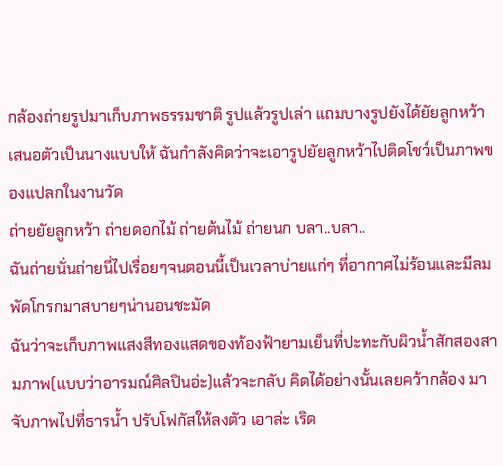กล้องถ่ายรูปมาเก็บภาพธรรมชาติ รูปแล้วรูปเล่า แถมบางรูปยังได้ยัยลูกหว้าเสนอตัวเป็นนางแบบให้ ฉันกำลังคิดว่าจะเอารูปยัยลูกหว้าไปติดโชว์เป็นภาพของแปลกในงานวัด
ถ่ายยัยลูกหว้า ถ่ายดอกไม้ ถ่ายต้นไม้ ถ่ายนก บลา..บลา..
ฉันถ่ายนั่นถ่ายนี่ไปเรื่อยๆจนตอนนี้เป็นเวลาบ่ายแก่ๆ ที่อากาศไม่ร้อนและมีลมพัดโกรกมาสบายๆน่านอนชะมัด
ฉันว่าจะเก็บภาพแสงสีทองแสดของท้องฟ้ายามเย็นที่ปะทะกับผิวน้ำสักสองสามภาพ(แบบว่าอารมณ์ศิลปินอ่ะ)แล้วจะกลับ คิดได้อย่างนั้นเลยคว้ากล้อง มาจับภาพไปที่ธารน้ำ ปรับโฟกัสให้ลงตัว เอาล่ะ เริด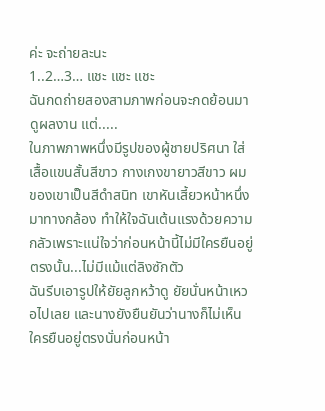ค่ะ จะถ่ายละนะ
1..2…3… แชะ แชะ แชะ
ฉันกดถ่ายสองสามภาพก่อนจะกดย้อนมาดูผลงาน แต่.....
ในภาพภาพหนึ่งมีรูปของผู้ชายปริศนา ใส่เสื้อแขนสั้นสีขาว กางเกงขายาวสีขาว ผมของเขาเป็นสีดำสนิท เขาหันเสี้ยวหน้าหนึ่งมาทางกล้อง ทำให้ใจฉันเต้นแรงด้วยความกลัวเพราะแน่ใจว่าก่อนหน้านี้ไม่มีใครยืนอยู่ตรงนั้น...ไม่มีแม้แต่ลิงซักตัว
ฉันรีบเอารูปให้ยัยลูกหว้าดู ยัยนั่นหน้าเหวอไปเลย และนางยังยืนยันว่านางก็ไม่เห็นใครยืนอยู่ตรงนั่นก่อนหน้า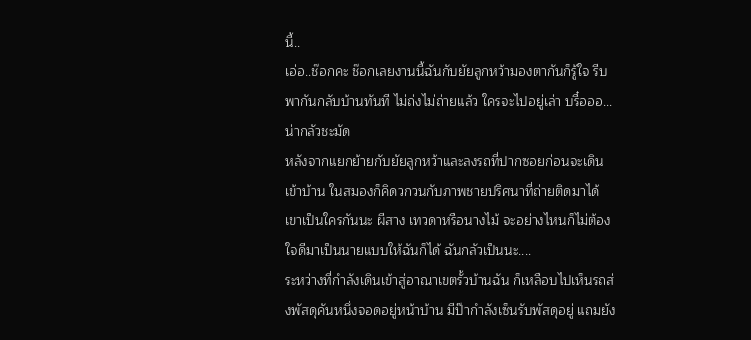นี้..
เอ่อ..ช๊อกคะ ช๊อกเลยงานนี้ฉันกับยัยลูกหว้ามองตากันก็รู้ใจ รีบพากันกลับบ้านทันที ไม่ถ่งไม่ถ่ายแล้ว ใครจะไปอยู่เล่า บรื๋อออ...น่ากลัวชะมัด
หลังจากแยกย้ายกับยัยลูกหว้าและลงรถที่ปากซอยก่อนจะเดินเข้าบ้าน ในสมองก็คิดวกวนกับภาพชายปริศนาที่ถ่ายติดมาได้ เขาเป็นใครกันนะ ผีสาง เทวดาหรือนางไม้ จะอย่างไหนก็ไม่ต้องใจดีมาเป็นนายแบบให้ฉันก็ได้ ฉันกลัวเป็นนะ....
ระหว่างที่กำลังเดินเข้าสู่อาณาเขตรั้วบ้านฉัน ก็เหลือบไปเห็นรถส่งพัสดุคันหนึ่งจอดอยู่หน้าบ้าน มีป๊ากำลังเซ็นรับพัสดุอยู่ แถมยัง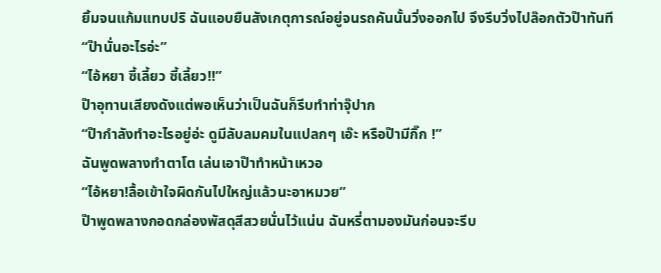ยิ้มจนแก้มแทบปริ ฉันแอบยืนสังเกตุการณ์อยู่จนรถคันนั้นวิ่งออกไป จึงรีบวิ่งไปล๊อกตัวป๊าทันที
“ป๊านั่นอะไรอ่ะ”
“ไอ้หยา ซี้เลี้ยว ซี้เลี้ยว!!”
ป๊าอุทานเสียงดังแต่พอเห็นว่าเป็นฉันก็รีบทำท่าจุ๊ปาก
“ป๊ากำลังทำอะไรอยู่อ่ะ ดูมีลับลมคมในแปลกๆ เอ๊ะ หรือป๊ามีกิ๊ก !”
ฉันพูดพลางทำตาโต เล่นเอาป๊าทำหน้าเหวอ
“ไอ้หยา!ลื้อเข้าใจผิดกันไปใหญ่แล้วนะอาหมวย”
ป๊าพูดพลางกอดกล่องพัสดุสีสวยนั่นไว้แน่น ฉันหรี่ตามองมันก่อนจะรีบ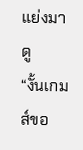แย่งมาดู
“งั้นเกมส์ขอ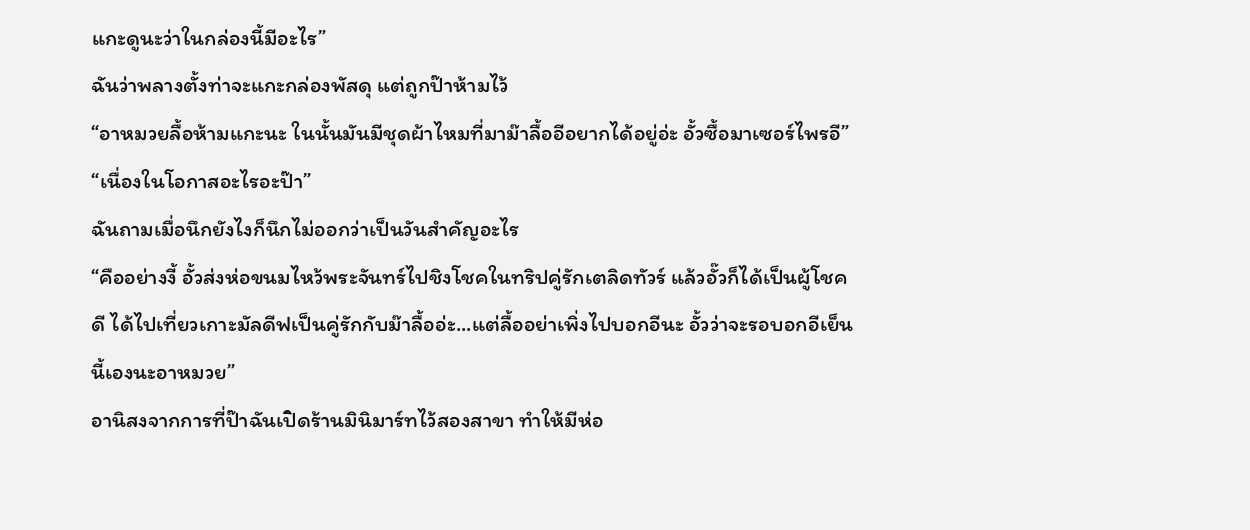แกะดูนะว่าในกล่องนี้มีอะไร”
ฉันว่าพลางตั้งท่าจะแกะกล่องพัสดุ แต่ถูกป๊าห้ามไว้
“อาหมวยลื้อห้ามแกะนะ ในนั้นมันมีชุดผ้าไหมที่มาม๊าลื้ออีอยากได้อยู่อ่ะ อั้วซื้อมาเซอร์ไพรอี”
“เนื่องในโอกาสอะไรอะป๊า”
ฉันถามเมื่อนึกยังไงก็นึกไม่ออกว่าเป็นวันสำคัญอะไร
“คืออย่างงี้ อั้วส่งห่อขนมไหว้พระจันทร์ไปชิงโชคในทริปคู่รักเตลิดทัวร์ แล้วอั๊วก็ได้เป็นผู้โชคดี ได้ไปเที่ยวเกาะมัลดีฟเป็นคู่รักกับม๊าลื้ออ่ะ...แต่ลื้ออย่าเพิ่งไปบอกอีนะ อั้วว่าจะรอบอกอีเย็นนี้เองนะอาหมวย”
อานิสงจากการที่ป๊าฉันเปิดร้านมินิมาร์ทไว้สองสาขา ทำให้มีห่อ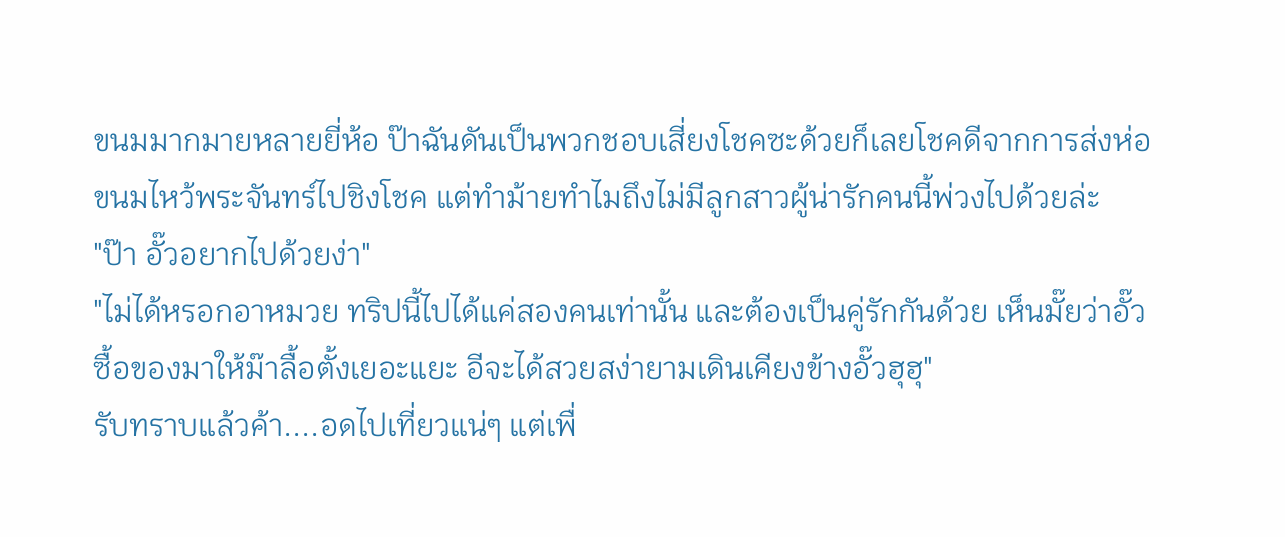ขนมมากมายหลายยี่ห้อ ป๊าฉันดันเป็นพวกชอบเสี่ยงโชคซะด้วยก็เลยโชคดีจากการส่งห่อขนมไหว้พระจันทร์ไปชิงโชค แต่ทำม้ายทำไมถึงไม่มีลูกสาวผู้น่ารักคนนี้พ่วงไปด้วยล่ะ
"ป๊า อั๊วอยากไปด้วยง่า"
"ไม่ได้หรอกอาหมวย ทริปนี้ไปได้แค่สองคนเท่านั้น และต้องเป็นคู่รักกันด้วย เห็นมั๊ยว่าอั๊วซื้อของมาให้ม๊าลื้อตั้งเยอะแยะ อีจะได้สวยสง่ายามเดินเคียงข้างอั๊วฮุฮุ"
รับทราบแล้วค้า....อดไปเที่ยวแน่ๆ แต่เพื่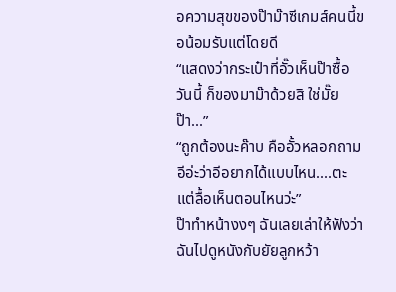อความสุขของป๊าม๊าซีเกมส์คนนี้ขอน้อมรับแต่โดยดี
“แสดงว่ากระเป๋าที่อั๊วเห็นป๊าซื้อวันนี้ ก็ของมาม๊าด้วยสิ ใช่มั๊ยป๊า...”
“ถูกต้องนะค๊าบ คืออั้วหลอกถามอีอ่ะว่าอีอยากได้แบบไหน....ตะแต่ลื้อเห็นตอนไหนว่ะ”
ป๊าทำหน้างงๆ ฉันเลยเล่าให้ฟังว่าฉันไปดูหนังกับยัยลูกหว้า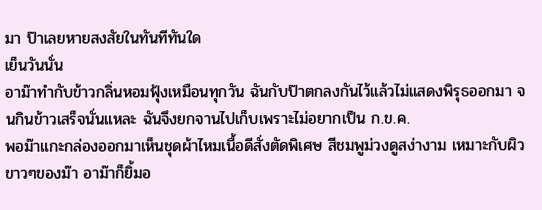มา ป๊าเลยหายสงสัยในทันทีทันใด
เย็นวันนั่น
อาม๊าทำกับข้าวกลิ่นหอมฟุ้งเหมือนทุกวัน ฉันกับป๊าตกลงกันไว้แล้วไม่แสดงพิรุธออกมา จนกินข้าวเสร็จนั่นแหละ ฉันจึงยกจานไปเก็บเพราะไม่อยากเป็น ก.ข.ค.
พอม๊าแกะกล่องออกมาเห็นชุดผ้าไหมเนื้อดีสั่งตัดพิเศษ สีชมพูม่วงดูสง่างาม เหมาะกับผิวขาวๆของม๊า อาม๊าก็ยิ้มอ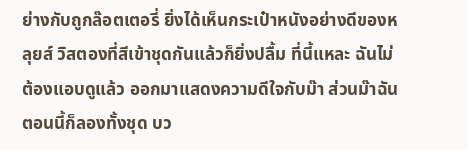ย่างกับถูกล๊อตเตอรี่ ยิ่งได้เห็นกระเป๋าหนังอย่างดีของหลุยส์ วิสตองที่สีเข้าชุดกันแล้วก็ยิ่งปลื้ม ที่นี้แหละ ฉันไม่ต้องแอบดูแล้ว ออกมาแสดงความดีใจกับม๊า ส่วนม๊าฉันตอนนี้ก็ลองทั้งชุด บว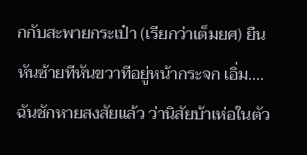กกับสะพายกระเป๋า (เรียกว่าเต็มยศ) ยืนหันซ้ายทีหันขวาทีอยู่หน้ากระจก เอิ่ม....ฉันชักหายสงสัยแล้ว ว่านิสัยบ้าเห่อในตัว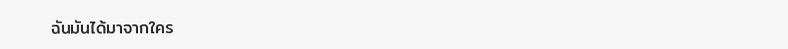ฉันมันได้มาจากใคร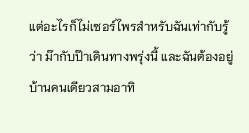แต่อะไรก็ไม่เซอร์ไพรสำหรับฉันเท่ากับรู้ว่า ม๊ากับป๊าเดินทางพรุ่งนี้ และฉันต้องอยู่บ้านคนเดียวสามอาทิ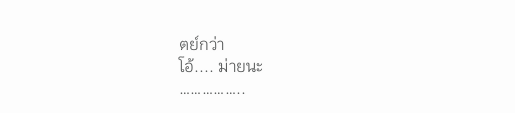ตย์กว่า
โอ้.... ม่ายนะ
……………..